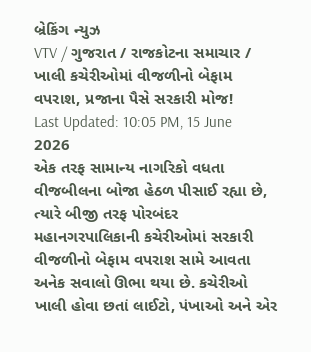બ્રેકિંગ ન્યુઝ
VTV / ગુજરાત / રાજકોટના સમાચાર / ખાલી કચેરીઓમાં વીજળીનો બેફામ વપરાશ, પ્રજાના પૈસે સરકારી મોજ!
Last Updated: 10:05 PM, 15 June 2026
એક તરફ સામાન્ય નાગરિકો વધતા વીજબીલના બોજા હેઠળ પીસાઈ રહ્યા છે, ત્યારે બીજી તરફ પોરબંદર મહાનગરપાલિકાની કચેરીઓમાં સરકારી વીજળીનો બેફામ વપરાશ સામે આવતા અનેક સવાલો ઊભા થયા છે. કચેરીઓ ખાલી હોવા છતાં લાઈટો, પંખાઓ અને એર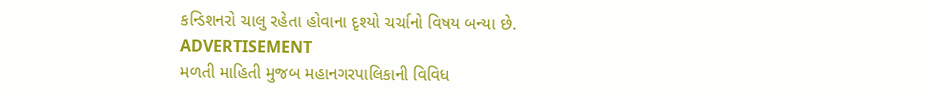કન્ડિશનરો ચાલુ રહેતા હોવાના દૃશ્યો ચર્ચાનો વિષય બન્યા છે.
ADVERTISEMENT
મળતી માહિતી મુજબ મહાનગરપાલિકાની વિવિધ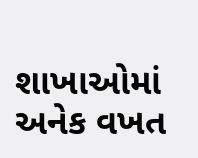શાખાઓમાં અનેક વખત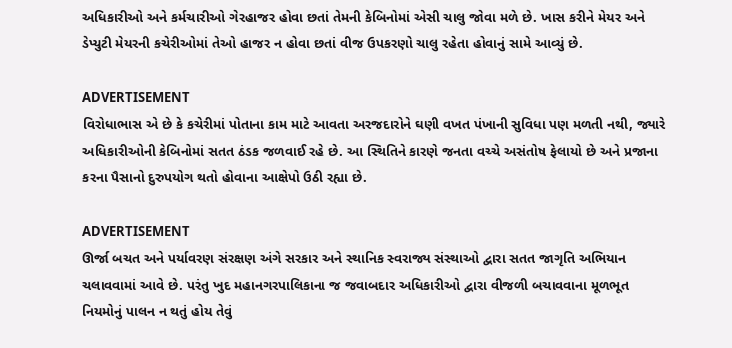અધિકારીઓ અને કર્મચારીઓ ગેરહાજર હોવા છતાં તેમની કેબિનોમાં એસી ચાલુ જોવા મળે છે. ખાસ કરીને મેયર અને ડેપ્યુટી મેયરની કચેરીઓમાં તેઓ હાજર ન હોવા છતાં વીજ ઉપકરણો ચાલુ રહેતા હોવાનું સામે આવ્યું છે.

ADVERTISEMENT
વિરોધાભાસ એ છે કે કચેરીમાં પોતાના કામ માટે આવતા અરજદારોને ઘણી વખત પંખાની સુવિધા પણ મળતી નથી, જ્યારે અધિકારીઓની કેબિનોમાં સતત ઠંડક જળવાઈ રહે છે. આ સ્થિતિને કારણે જનતા વચ્ચે અસંતોષ ફેલાયો છે અને પ્રજાના કરના પૈસાનો દુરુપયોગ થતો હોવાના આક્ષેપો ઉઠી રહ્યા છે.

ADVERTISEMENT
ઊર્જા બચત અને પર્યાવરણ સંરક્ષણ અંગે સરકાર અને સ્થાનિક સ્વરાજ્ય સંસ્થાઓ દ્વારા સતત જાગૃતિ અભિયાન ચલાવવામાં આવે છે. પરંતુ ખુદ મહાનગરપાલિકાના જ જવાબદાર અધિકારીઓ દ્વારા વીજળી બચાવવાના મૂળભૂત નિયમોનું પાલન ન થતું હોય તેવું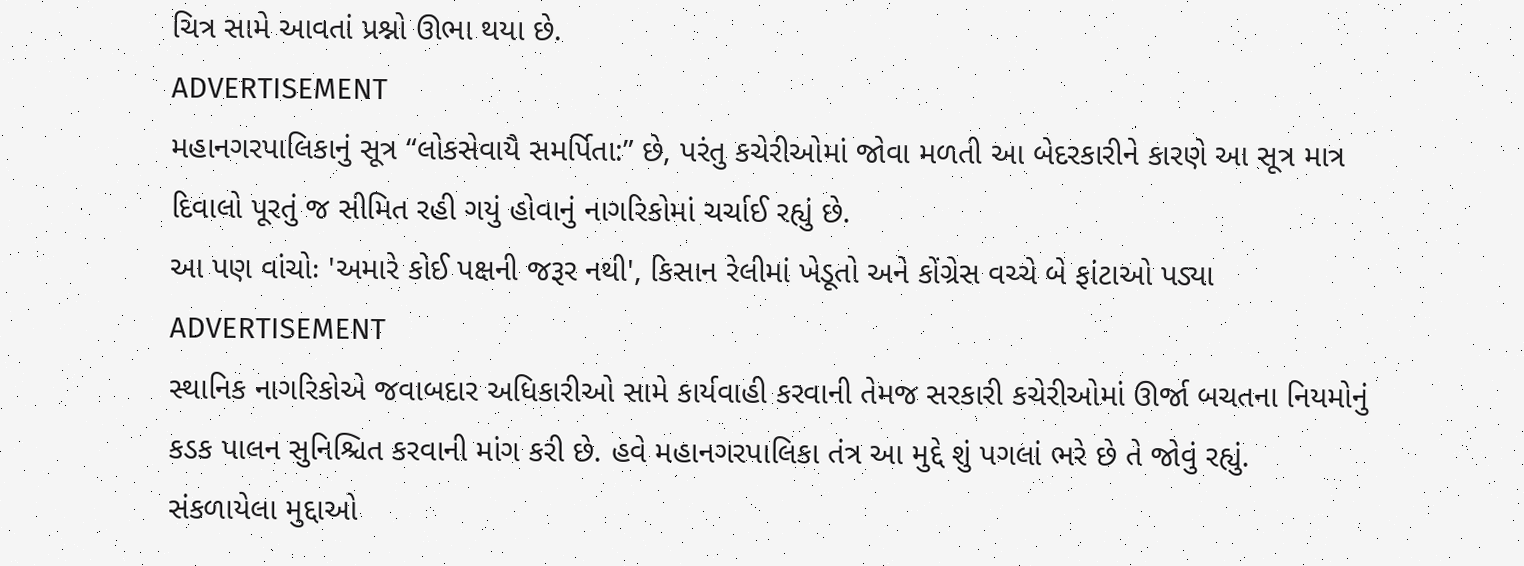ચિત્ર સામે આવતાં પ્રશ્નો ઊભા થયા છે.
ADVERTISEMENT
મહાનગરપાલિકાનું સૂત્ર “લોકસેવાયૈ સમર્પિતા:” છે, પરંતુ કચેરીઓમાં જોવા મળતી આ બેદરકારીને કારણે આ સૂત્ર માત્ર દિવાલો પૂરતું જ સીમિત રહી ગયું હોવાનું નાગરિકોમાં ચર્ચાઈ રહ્યું છે.
આ પણ વાંચોઃ 'અમારે કોઈ પક્ષની જરૂર નથી', કિસાન રેલીમાં ખેડૂતો અને કોંગ્રેસ વચ્ચે બે ફાંટાઓ પડ્યા
ADVERTISEMENT
સ્થાનિક નાગરિકોએ જવાબદાર અધિકારીઓ સામે કાર્યવાહી કરવાની તેમજ સરકારી કચેરીઓમાં ઊર્જા બચતના નિયમોનું કડક પાલન સુનિશ્ચિત કરવાની માંગ કરી છે. હવે મહાનગરપાલિકા તંત્ર આ મુદ્દે શું પગલાં ભરે છે તે જોવું રહ્યું.
સંકળાયેલા મુદ્દાઓ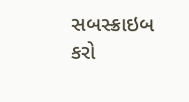સબસ્ક્રાઇબ કરો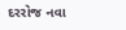દરરોજ નવા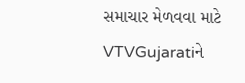સમાચાર મેળવવા માટે VTVGujaratiને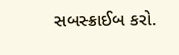સબસ્ક્રાઈબ કરો.